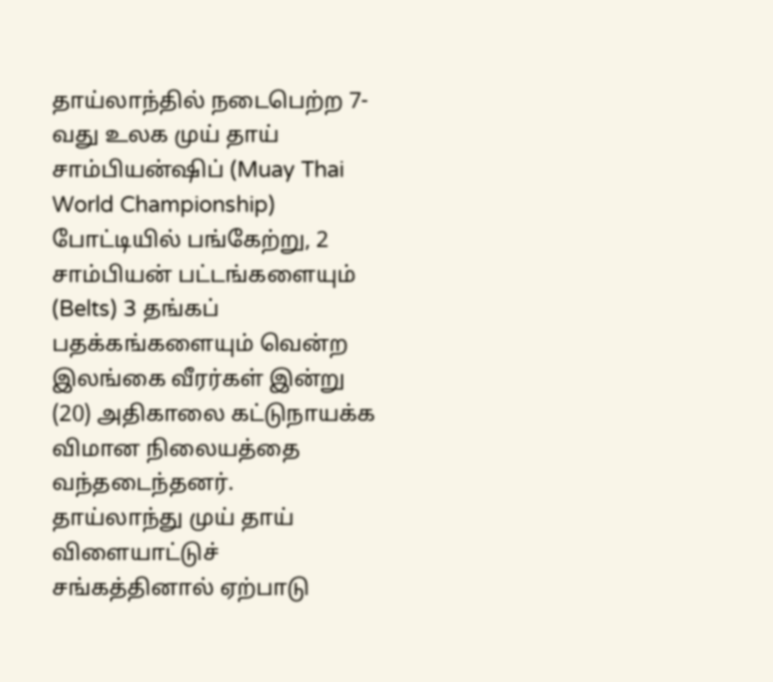தாய்லாந்தில் நடைபெற்ற 7-வது உலக முய் தாய் சாம்பியன்ஷிப் (Muay Thai World Championship) போட்டியில் பங்கேற்று, 2 சாம்பியன் பட்டங்களையும் (Belts) 3 தங்கப் பதக்கங்களையும் வென்ற இலங்கை வீரர்கள் இன்று (20) அதிகாலை கட்டுநாயக்க விமான நிலையத்தை வந்தடைந்தனர்.
தாய்லாந்து முய் தாய் விளையாட்டுச் சங்கத்தினால் ஏற்பாடு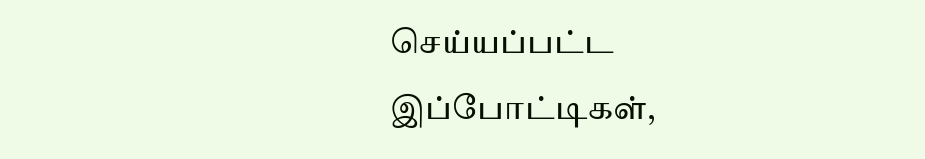செய்யப்பட்ட இப்போட்டிகள்,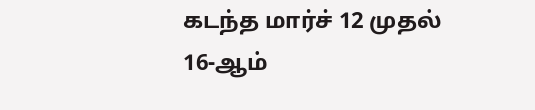கடந்த மார்ச் 12 முதல் 16-ஆம்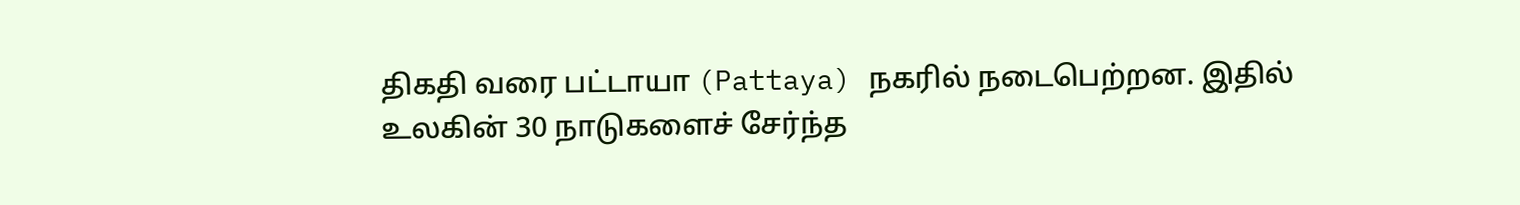திகதி வரை பட்டாயா (Pattaya) நகரில் நடைபெற்றன. இதில் உலகின் 30 நாடுகளைச் சேர்ந்த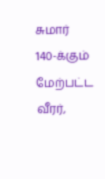சுமார் 140-க்கும் மேற்பட்ட வீரர்,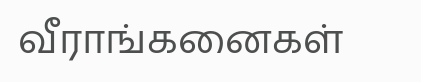வீராங்கனைகள்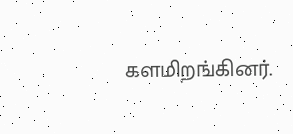களமிறங்கினர்.